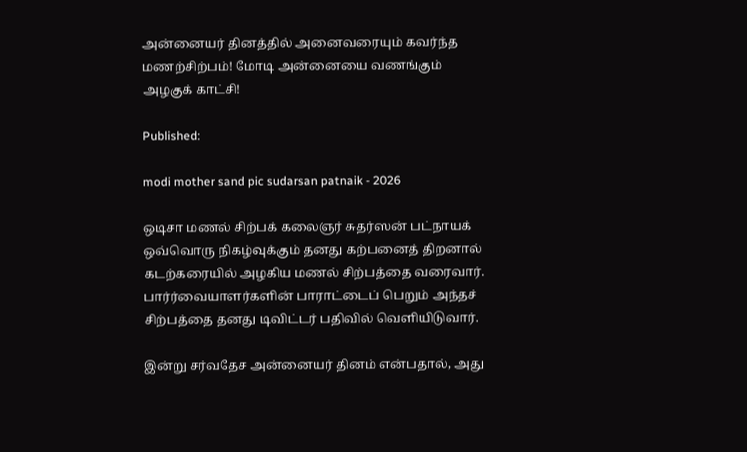அன்னையர் தினத்தில் அனைவரையும் கவர்ந்த மணற்சிற்பம்! மோடி அன்னையை வணங்கும் அழகுக் காட்சி!

Published:

modi mother sand pic sudarsan patnaik - 2026

ஒடிசா மணல் சிற்பக் கலைஞர் சுதர்ஸன் பட்நாயக் ஒவ்வொரு நிகழ்வுக்கும் தனது கற்பனைத் திறனால் கடற்கரையில் அழகிய மணல் சிற்பத்தை வரைவார். பார்ர்வையாளர்களின் பாராட்டைப் பெறும் அந்தச் சிற்பத்தை தனது டிவிட்டர் பதிவில் வெளியிடுவார்.

இன்று சர்வதேச அன்னையர் தினம் என்பதால், அது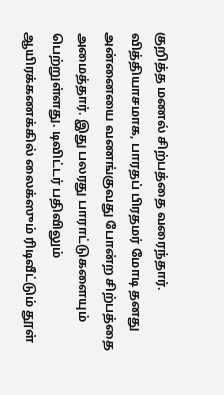குறித்த மணல் சிற்பத்தை வரைந்தார். வித்தியாசமாக, பாரதப் பிரதமர் மோடி தனது அன்னையை வணங்குவது போன்ற சிற்பத்தை அமைத்தார். இது பலரது பாராட்டுகளையும் பெற்றுள்ளது. டிவிட்டர் பதிவிலும் ஆயிரக்கணக்கில் லைக்ஸும் ரிடிவீட்டும் தூள்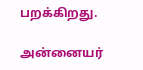பறக்கிறது.

அன்னையர்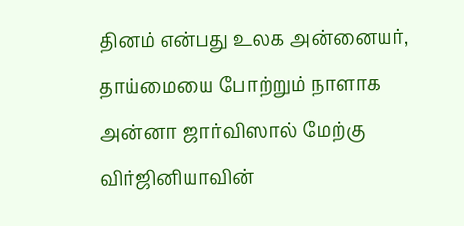தினம் என்பது உலக அன்னையர், தாய்மையை போற்றும் நாளாக அன்னா ஜார்விஸால் மேற்கு விர்ஜினியாவின்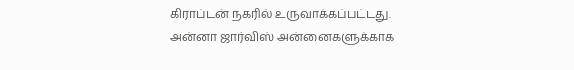கிராப்டன் நகரில் உருவாக்கப்பட்டது. அன்னா ஜார்விஸ் அன்னைகளுக்காக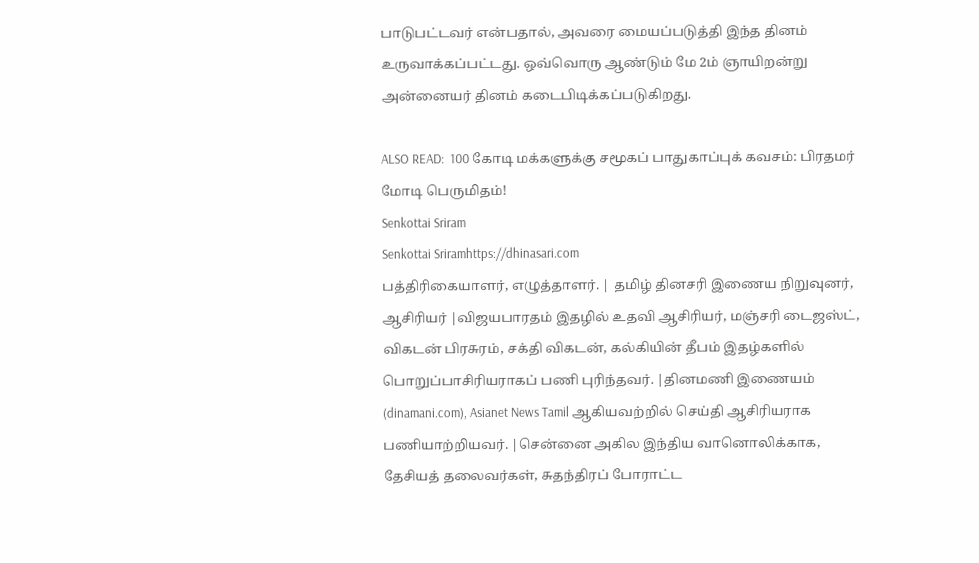பாடுபட்டவர் என்பதால், அவரை மையப்படுத்தி இந்த தினம் உருவாக்கப்பட்டது. ஒவ்வொரு ஆண்டும் மே 2ம் ஞாயிறன்று அன்னையர் தினம் கடைபிடிக்கப்படுகிறது.

ALSO READ:  100 கோடி மக்களுக்கு சமூகப் பாதுகாப்புக் கவசம்: பிரதமர் மோடி பெருமிதம்!
Senkottai Sriram
Senkottai Sriramhttps://dhinasari.com
பத்திரிகையாளர், எழுத்தாளர். | தமிழ் தினசரி இணைய நிறுவுனர், ஆசிரியர் |விஜயபாரதம் இதழில் உதவி ஆசிரியர், மஞ்சரி டைஜஸ்ட், விகடன் பிரசுரம், சக்தி விகடன், கல்கியின் தீபம் இதழ்களில் பொறுப்பாசிரியராகப் பணி புரிந்தவர். |தினமணி இணையம் (dinamani.com), Asianet News Tamil ஆகியவற்றில் செய்தி ஆசிரியராக பணியாற்றியவர். |சென்னை அகில இந்திய வானொலிக்காக, தேசியத் தலைவர்கள், சுதந்திரப் போராட்ட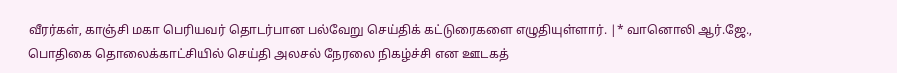வீரர்கள், காஞ்சி மகா பெரியவர் தொடர்பான பல்வேறு செய்திக் கட்டுரைகளை எழுதியுள்ளார். |* வானொலி ஆர்.ஜே., பொதிகை தொலைக்காட்சியில் செய்தி அலசல் நேரலை நிகழ்ச்சி என ஊடகத்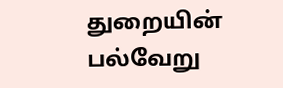துறையின் பல்வேறு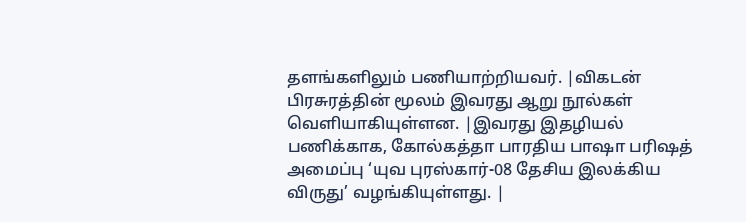தளங்களிலும் பணியாற்றியவர். |விகடன் பிரசுரத்தின் மூலம் இவரது ஆறு நூல்கள் வெளியாகியுள்ளன. |இவரது இதழியல் பணிக்காக, கோல்கத்தா பாரதிய பாஷா பரிஷத் அமைப்பு ‘யுவ புரஸ்கார்-08 தேசிய இலக்கிய விருது’ வழங்கியுள்ளது. |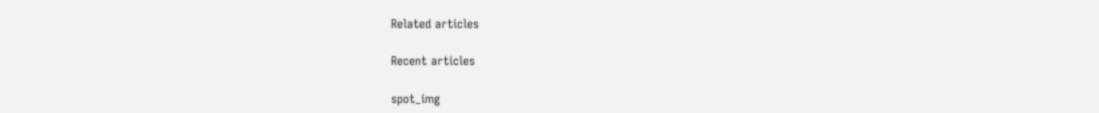Related articles

Recent articles

spot_img